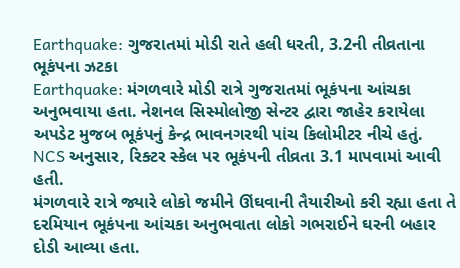Earthquake: ગુજરાતમાં મોડી રાતે હલી ધરતી, 3.2ની તીવ્રતાના ભૂકંપના ઝટકા
Earthquake: મંગળવારે મોડી રાત્રે ગુજરાતમાં ભૂકંપના આંચકા અનુભવાયા હતા. નેશનલ સિસ્મોલોજી સેન્ટર દ્વારા જાહેર કરાયેલા અપડેટ મુજબ ભૂકંપનું કેન્દ્ર ભાવનગરથી પાંચ કિલોમીટર નીચે હતું. NCS અનુસાર, રિક્ટર સ્કેલ પર ભૂકંપની તીવ્રતા 3.1 માપવામાં આવી હતી.
મંગળવારે રાત્રે જ્યારે લોકો જમીને ઊંઘવાની તૈયારીઓ કરી રહ્યા હતા તે દરમિયાન ભૂકંપના આંચકા અનુભવાતા લોકો ગભરાઈને ઘરની બહાર દોડી આવ્યા હતા.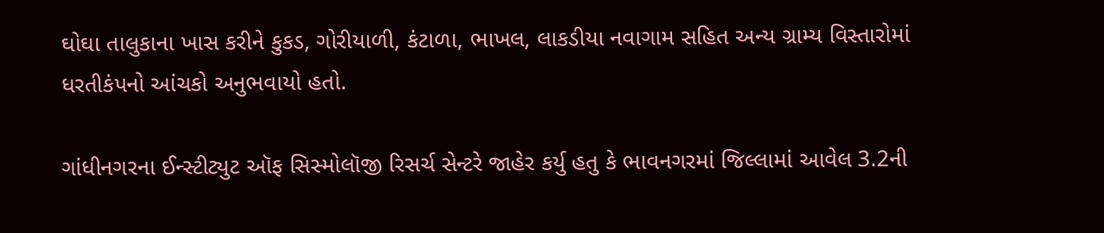ઘોઘા તાલુકાના ખાસ કરીને કુકડ, ગોરીયાળી, કંટાળા, ભાખલ, લાકડીયા નવાગામ સહિત અન્ય ગ્રામ્ય વિસ્તારોમાં ધરતીકંપનો આંચકો અનુભવાયો હતો.

ગાંધીનગરના ઈન્સ્ટીટ્યુટ ઑફ સિસ્મોલૉજી રિસર્ચ સેન્ટરે જાહેર કર્યુ હતુ કે ભાવનગરમાં જિલ્લામાં આવેલ 3.2ની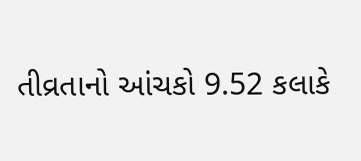તીવ્રતાનો આંચકો 9.52 કલાકે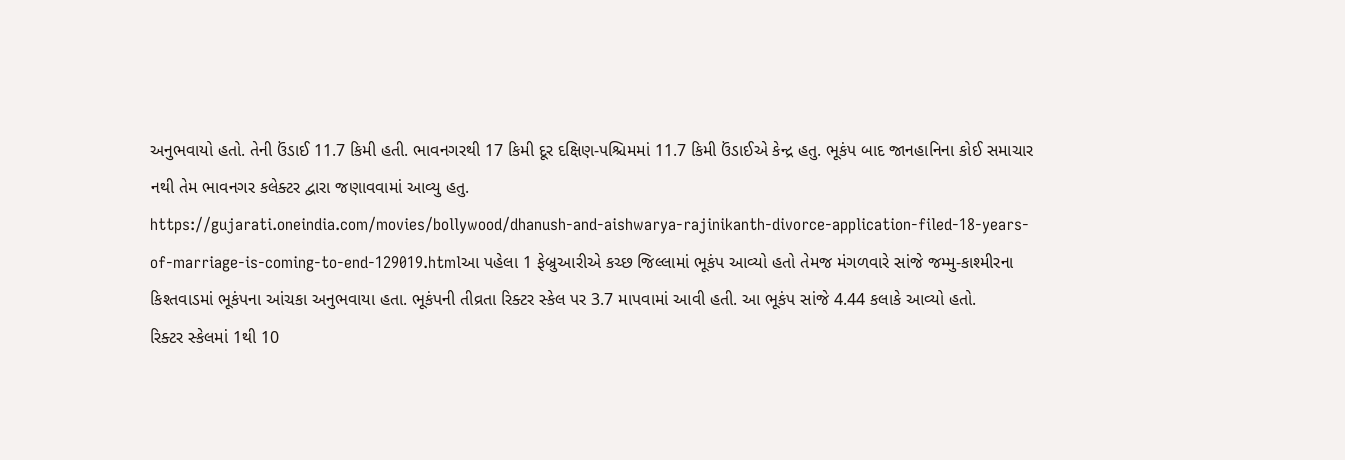અનુભવાયો હતો. તેની ઉંડાઈ 11.7 કિમી હતી. ભાવનગરથી 17 કિમી દૂર દક્ષિણ-પશ્ચિમમાં 11.7 કિમી ઉંડાઈએ કેન્દ્ર હતુ. ભૂકંપ બાદ જાનહાનિના કોઈ સમાચાર નથી તેમ ભાવનગર કલેક્ટર દ્વારા જણાવવામાં આવ્યુ હતુ.
https://gujarati.oneindia.com/movies/bollywood/dhanush-and-aishwarya-rajinikanth-divorce-application-filed-18-years-of-marriage-is-coming-to-end-129019.htmlઆ પહેલા 1 ફેબ્રુઆરીએ કચ્છ જિલ્લામાં ભૂકંપ આવ્યો હતો તેમજ મંગળવારે સાંજે જમ્મુ-કાશ્મીરના કિશ્તવાડમાં ભૂકંપના આંચકા અનુભવાયા હતા. ભૂકંપની તીવ્રતા રિક્ટર સ્કેલ પર 3.7 માપવામાં આવી હતી. આ ભૂકંપ સાંજે 4.44 કલાકે આવ્યો હતો.
રિક્ટર સ્કેલમાં 1થી 10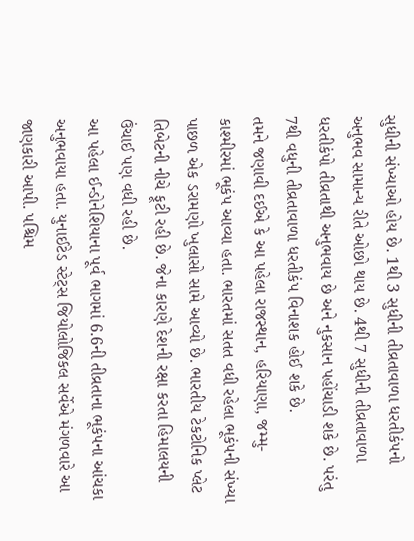સુધીની સંખ્યાઓ હોય છે. 1થી 3 સુધીની તીવ્રતાવાળા ધરતીકંપનો અનુભવ સામાન્ય રીતે ઓછો થાય છે. 4થી 7 સુધીની તીવ્રતાવાળા ધરતીકંપો તીવ્રતાથી અનુભવાય છે અને નુકસાન પહોંચાડી શકે છે. પરંતુ 7થી વધુની તીવ્રતાવાળા ધરતીકંપ વિનાશક હોઈ શકે છે.
તમને જણાવી દઈએ કે આ પહેલા રાજસ્થાન, હરિયાણા, જમ્મુ-કાશ્મીરમાં ભૂકંપ આવ્યા હતા. ભારતમાં સતત વધી રહેલા ભૂકંપની સંખ્યા પાછળ એક ડરામણો ખુલાસો સામે આવ્યો છે. ભારતીય ટેકટોનિક પ્લેટ તિબેટની નીચે ફૂટી રહી છે. જેના કારણે દેશની રક્ષા કરતા હિમાલયની ઉંચાઈ પણ વધી રહી છે.
આ પહેલા ઈન્ડોનેશિયાના પૂર્વ ભાગમાં 6.6ની તીવ્રતાના ભૂકંપના આંચકા અનુભવાયા હતા. યુનાઈટેડ સ્ટેટ્સ જિયોલોજિકલ સર્વેએ મંગળવારે આ જાણકારી આપી. પશ્ચિમ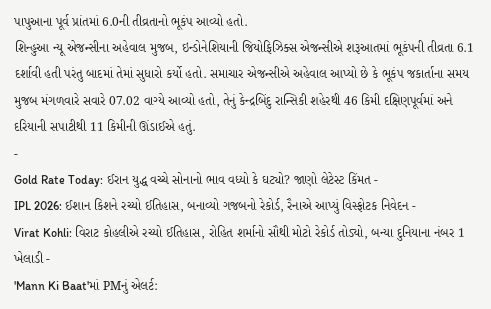પાપુઆના પૂર્વ પ્રાંતમાં 6.0ની તીવ્રતાનો ભૂકંપ આવ્યો હતો.
શિન્હુઆ ન્યૂ એજન્સીના અહેવાલ મુજબ, ઇન્ડોનેશિયાની જિયોફિઝિક્સ એજન્સીએ શરૂઆતમાં ભૂકંપની તીવ્રતા 6.1 દર્શાવી હતી પરંતુ બાદમાં તેમાં સુધારો કર્યો હતો. સમાચાર એજન્સીએ અહેવાલ આપ્યો છે કે ભૂકંપ જકાર્તાના સમય મુજબ મંગળવારે સવારે 07.02 વાગ્યે આવ્યો હતો, તેનું કેન્દ્રબિંદુ રાન્સિકી શહેરથી 46 કિમી દક્ષિણપૂર્વમાં અને દરિયાની સપાટીથી 11 કિમીની ઊંડાઈએ હતું.
-
Gold Rate Today: ઈરાન યુદ્ધ વચ્ચે સોનાનો ભાવ વધ્યો કે ઘટ્યો? જાણો લેટેસ્ટ કિંમત -
IPL 2026: ઈશાન કિશને રચ્યો ઈતિહાસ, બનાવ્યો ગજબનો રેકોર્ડ, રૈનાએ આપ્યું વિસ્ફોટક નિવેદન -
Virat Kohli: વિરાટ કોહલીએ રચ્યો ઈતિહાસ, રોહિત શર્માનો સૌથી મોટો રેકોર્ડ તોડ્યો, બન્યા દુનિયાના નંબર 1 ખેલાડી -
'Mann Ki Baat'માં PMનું એલર્ટ: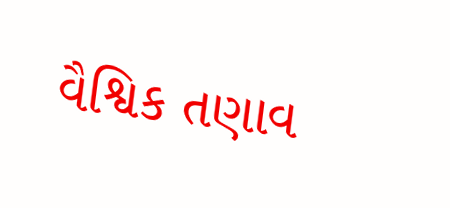વૈશ્વિક તણાવ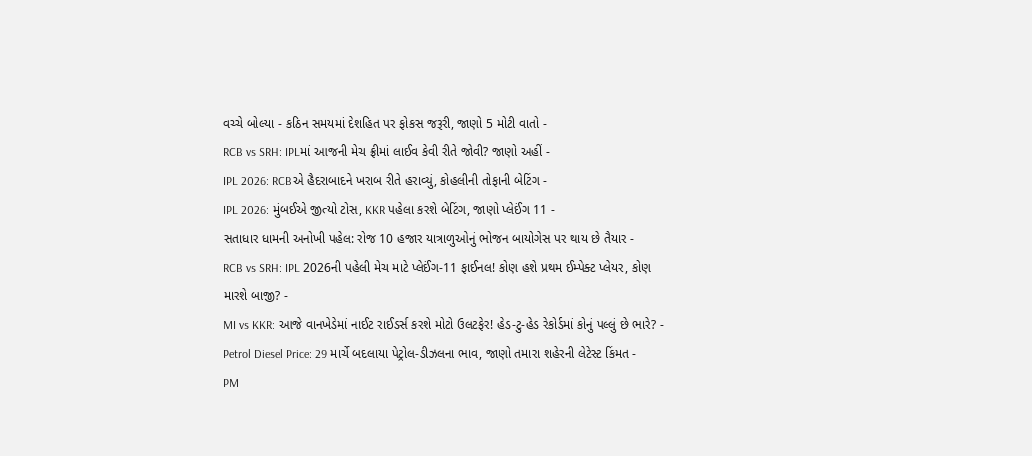વચ્ચે બોલ્યા - કઠિન સમયમાં દેશહિત પર ફોકસ જરૂરી, જાણો 5 મોટી વાતો -
RCB vs SRH: IPLમાં આજની મેચ ફ્રીમાં લાઈવ કેવી રીતે જોવી? જાણો અહીં -
IPL 2026: RCBએ હૈદરાબાદને ખરાબ રીતે હરાવ્યું, કોહલીની તોફાની બેટિંગ -
IPL 2026: મુંબઈએ જીત્યો ટોસ, KKR પહેલા કરશે બેટિંગ, જાણો પ્લેઈંગ 11 -
સતાધાર ધામની અનોખી પહેલ: રોજ 10 હજાર યાત્રાળુઓનું ભોજન બાયોગેસ પર થાય છે તૈયાર -
RCB vs SRH: IPL 2026ની પહેલી મેચ માટે પ્લેઈંગ-11 ફાઈનલ! કોણ હશે પ્રથમ ઈમ્પેક્ટ પ્લેયર, કોણ મારશે બાજી? -
MI vs KKR: આજે વાનખેડેમાં નાઈટ રાઈડર્સ કરશે મોટો ઉલટફેર! હેડ-ટુ-હેડ રેકોર્ડમાં કોનું પલ્લું છે ભારે? -
Petrol Diesel Price: 29 માર્ચે બદલાયા પેટ્રોલ-ડીઝલના ભાવ, જાણો તમારા શહેરની લેટેસ્ટ કિંમત -
PM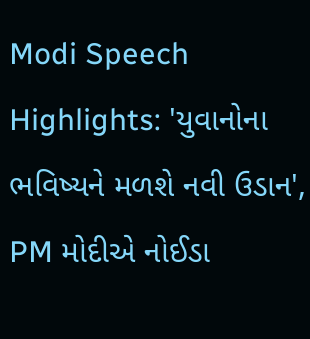Modi Speech Highlights: 'યુવાનોના ભવિષ્યને મળશે નવી ઉડાન', PM મોદીએ નોઈડા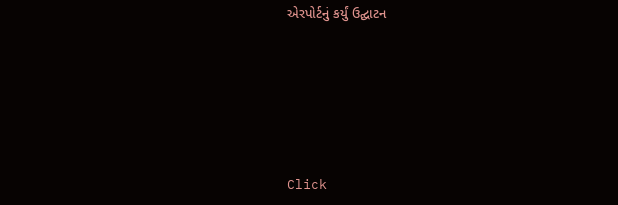એરપોર્ટનું કર્યું ઉદ્ઘાટન






Click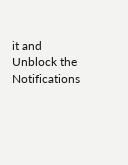it and Unblock the Notifications